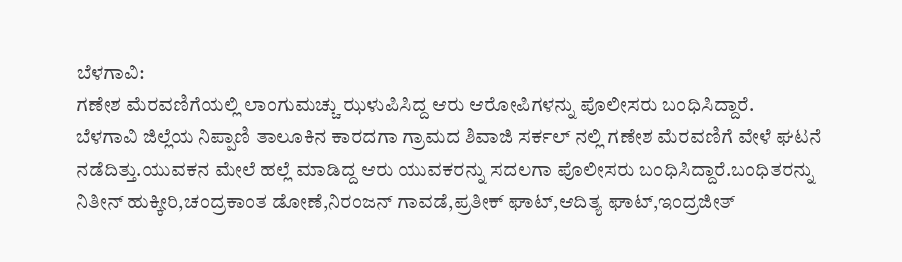ಬೆಳಗಾವಿ:
ಗಣೇಶ ಮೆರವಣಿಗೆಯಲ್ಲಿ ಲಾಂಗುಮಚ್ಚು ಝಳುಪಿಸಿದ್ದ ಆರು ಆರೋಪಿಗಳನ್ನು ಪೊಲೀಸರು ಬಂಧಿಸಿದ್ದಾರೆ.
ಬೆಳಗಾವಿ ಜಿಲ್ಲೆಯ ನಿಪ್ಪಾಣಿ ತಾಲೂಕಿನ ಕಾರದಗಾ ಗ್ರಾಮದ ಶಿವಾಜಿ ಸರ್ಕಲ್ ನಲ್ಲಿ ಗಣೇಶ ಮೆರವಣಿಗೆ ವೇಳೆ ಘಟನೆ ನಡೆದಿತ್ತು.ಯುವಕನ ಮೇಲೆ ಹಲ್ಲೆ ಮಾಡಿದ್ದ ಆರು ಯುವಕರನ್ನು ಸದಲಗಾ ಪೊಲೀಸರು ಬಂಧಿಸಿದ್ದಾರೆ.ಬಂಧಿತರನ್ನು
ನಿತೀನ್ ಹುಕ್ಕೀರಿ,ಚಂದ್ರಕಾಂತ ಡೋಣೆ,ನಿರಂಜನ್ ಗಾವಡೆ,ಪ್ರತೀಕ್ ಘಾಟ್,ಆದಿತ್ಯ ಘಾಟ್,ಇಂದ್ರಜೀತ್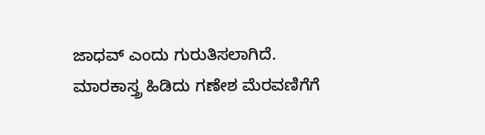ಜಾಧವ್ ಎಂದು ಗುರುತಿಸಲಾಗಿದೆ.
ಮಾರಕಾಸ್ತ್ರ ಹಿಡಿದು ಗಣೇಶ ಮೆರವಣಿಗೆಗೆ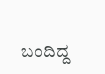ಬಂದಿದ್ದ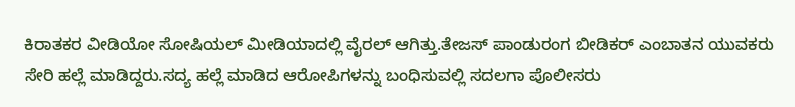ಕಿರಾತಕರ ವೀಡಿಯೋ ಸೋಷಿಯಲ್ ಮೀಡಿಯಾದಲ್ಲಿ ವೈರಲ್ ಆಗಿತ್ತು.ತೇಜಸ್ ಪಾಂಡುರಂಗ ಬೀಡಿಕರ್ ಎಂಬಾತನ ಯುವಕರು ಸೇರಿ ಹಲ್ಲೆ ಮಾಡಿದ್ದರು.ಸದ್ಯ ಹಲ್ಲೆ ಮಾಡಿದ ಆರೋಪಿಗಳನ್ನು ಬಂಧಿಸುವಲ್ಲಿ ಸದಲಗಾ ಪೊಲೀಸರು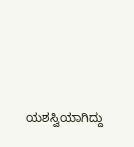ಯಶಸ್ವಿಯಾಗಿದ್ದು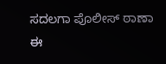ಸದಲಗಾ ಪೊಲೀಸ್ ಠಾಣಾ ಈ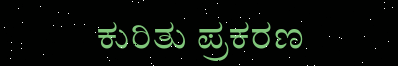ಕುರಿತು ಪ್ರಕರಣ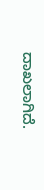ದಾಖಲಾಗಿದೆ.